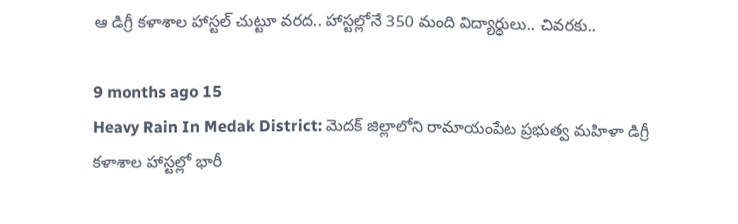ఆ డిగ్రీ కళాశాల హాస్టల్ చుట్టూ వరద.. హాస్టల్లోనే 350 మంది విద్యార్థులు.. చివరకు..

9 months ago 15
Heavy Rain In Medak District: మెదక్ జిల్లాలోని రామాయంపేట ప్రభుత్వ మహిళా డిగ్రీ కళాశాల హాస్టల్లో భారీ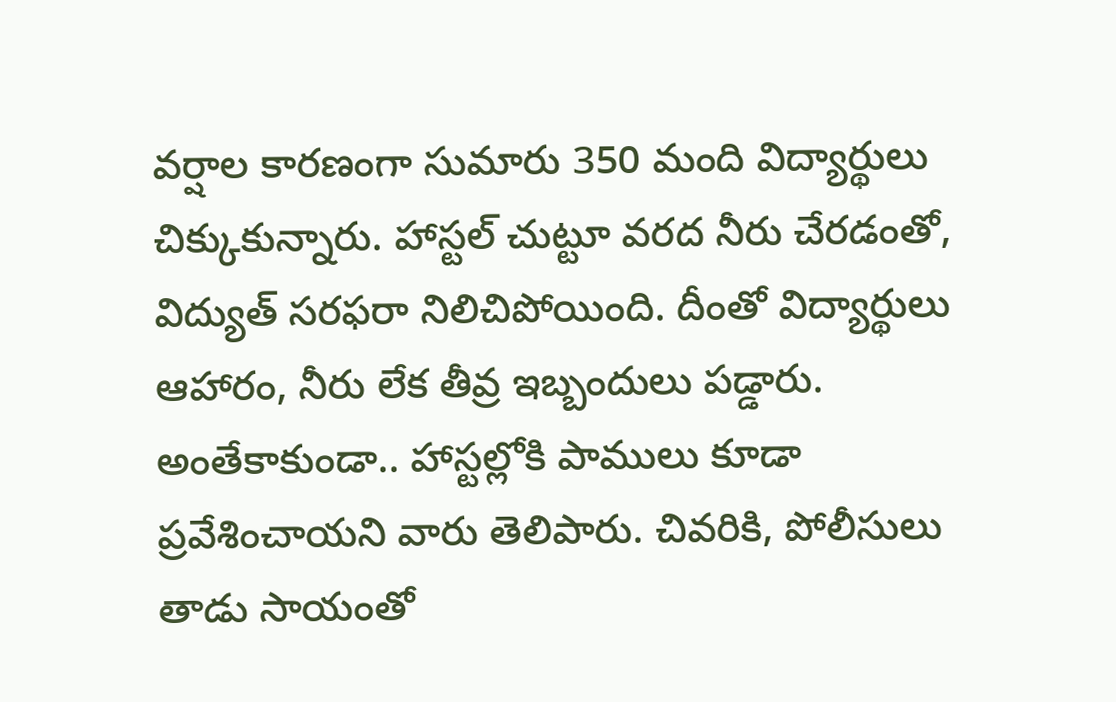వర్షాల కారణంగా సుమారు 350 మంది విద్యార్థులు చిక్కుకున్నారు. హాస్టల్ చుట్టూ వరద నీరు చేరడంతో, విద్యుత్ సరఫరా నిలిచిపోయింది. దీంతో విద్యార్థులు ఆహారం, నీరు లేక తీవ్ర ఇబ్బందులు పడ్డారు. అంతేకాకుండా.. హాస్టల్లోకి పాములు కూడా ప్రవేశించాయని వారు తెలిపారు. చివరికి, పోలీసులు తాడు సాయంతో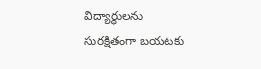విద్యార్థులను సురక్షితంగా బయటకు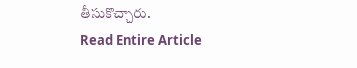తీసుకొచ్చారు.
Read Entire Article